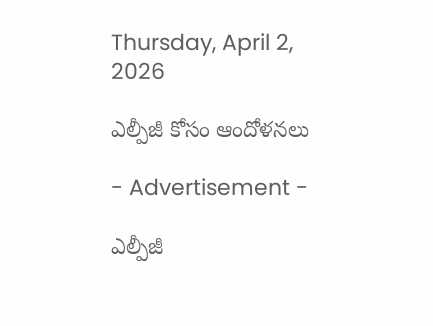Thursday, April 2, 2026

ఎల్పీజీ కోసం ఆందోళనలు

- Advertisement -

ఎల్పీజీ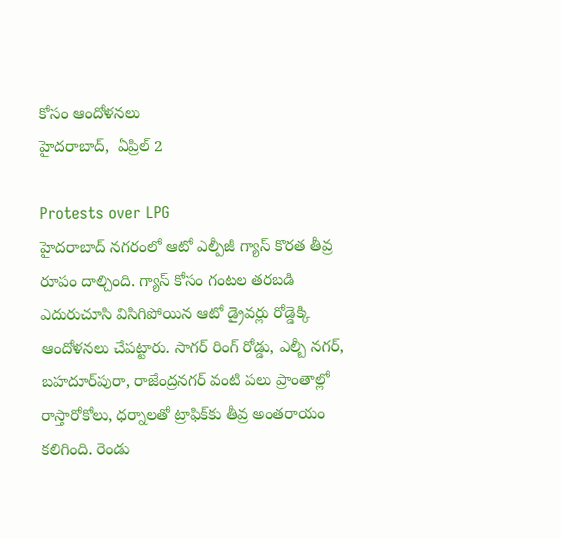కోసం ఆందోళనలు
హైదరాబాద్,  ఏప్రిల్ 2

Protests over LPG
హైదరాబాద్ నగరంలో ఆటో ఎల్పీజీ గ్యాస్ కొరత తీవ్ర రూపం దాల్చింది. గ్యాస్ కోసం గంటల తరబడి ఎదురుచూసి విసిగిపోయిన ఆటో డ్రైవర్లు రోడ్డెక్కి ఆందోళనలు చేపట్టారు. సాగర్ రింగ్ రోడ్డు, ఎల్బీ నగర్, బహదూర్‌పురా, రాజేంద్రనగర్ వంటి పలు ప్రాంతాల్లో రాస్తారోకోలు, ధర్నాలతో ట్రాఫిక్‌కు తీవ్ర అంతరాయం కలిగింది. రెండు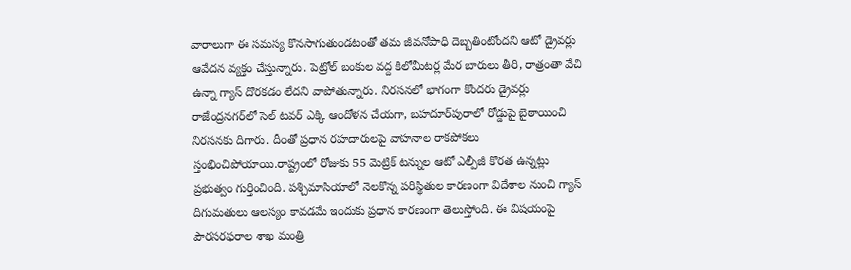వారాలుగా ఈ సమస్య కొనసాగుతుండటంతో తమ జీవనోపాధి దెబ్బతింటోందని ఆటో డ్రైవర్లు ఆవేదన వ్యక్తం చేస్తున్నారు. పెట్రోల్ బంకుల వద్ద కిలోమీటర్ల మేర బారులు తీరి, రాత్రంతా వేచి ఉన్నా గ్యాస్ దొరకడం లేదని వాపోతున్నారు. నిరసనలో భాగంగా కొందరు డ్రైవర్లు రాజేంద్రనగర్‌లో సెల్ టవర్‌ ఎక్కి ఆందోళన చేయగా, బహదూర్‌పురాలో రోడ్డుపై బైఠాయించి నిరసనకు దిగారు. దీంతో ప్రధాన రహదారులపై వాహనాల రాకపోకలు స్తంభించిపోయాయి.రాష్ట్రంలో రోజుకు 55 మెట్రిక్ టన్నుల ఆటో ఎల్పీజీ కొరత ఉన్నట్లు ప్రభుత్వం గుర్తించింది. పశ్చిమాసియాలో నెలకొన్న పరిస్థితుల కారణంగా విదేశాల నుంచి గ్యాస్ దిగుమతులు ఆలస్యం కావడమే ఇందుకు ప్రధాన కారణంగా తెలుస్తోంది. ఈ విషయంపై పౌరసరఫరాల శాఖ మంత్రి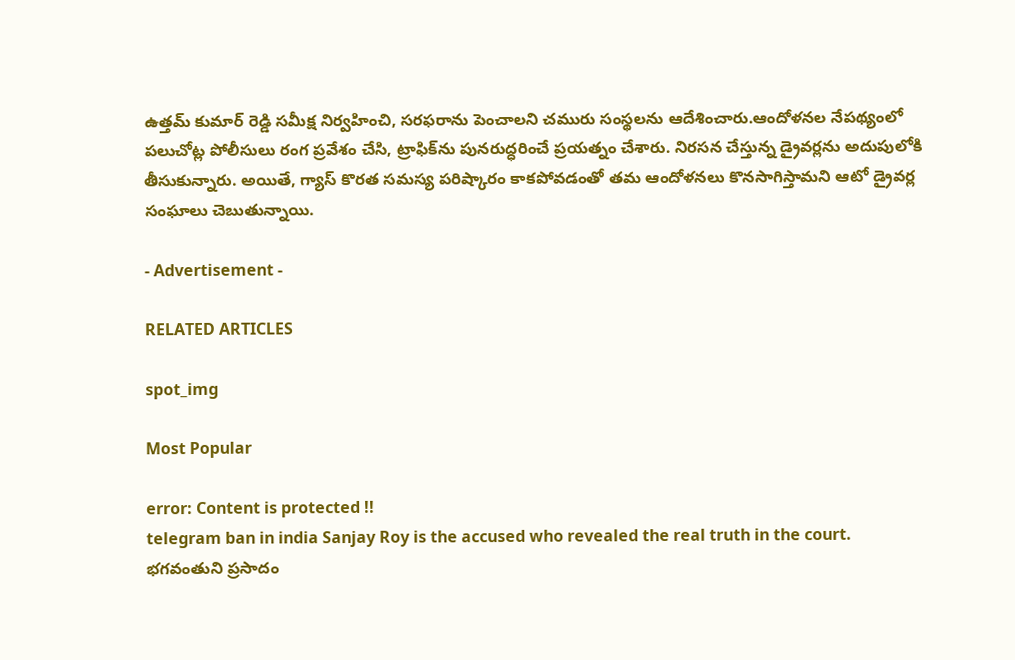ఉత్తమ్ కుమార్ రెడ్డి సమీక్ష నిర్వహించి, సరఫరాను పెంచాలని చమురు సంస్థలను ఆదేశించారు.ఆందోళనల నేపథ్యంలో పలుచోట్ల పోలీసులు రంగ ప్రవేశం చేసి, ట్రాఫిక్‌ను పునరుద్ధరించే ప్రయత్నం చేశారు. నిరసన చేస్తున్న డ్రైవర్లను అదుపులోకి తీసుకున్నారు. అయితే, గ్యాస్ కొరత సమస్య పరిష్కారం కాకపోవడంతో తమ ఆందోళనలు కొనసాగిస్తామని ఆటో డ్రైవర్ల సంఘాలు చెబుతున్నాయి.

- Advertisement -

RELATED ARTICLES

spot_img

Most Popular

error: Content is protected !!
telegram ban in india Sanjay Roy is the accused who revealed the real truth in the court. భగవంతుని ప్రసాదం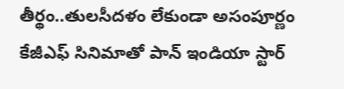తీర్థం..తులసీదళం లేకుండా అసంపూర్ణం కేజీఎఫ్ సినిమాతో పాన్ ఇండియా స్టార్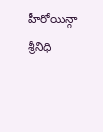హీరోయిన్గా శ్రీనిధి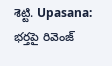శెట్టి. Upasana: భర్తపై రివెంజ్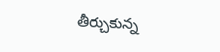తీర్చుకున్న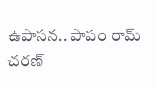ఉపాసన.. పాపం రామ్ చరణ్